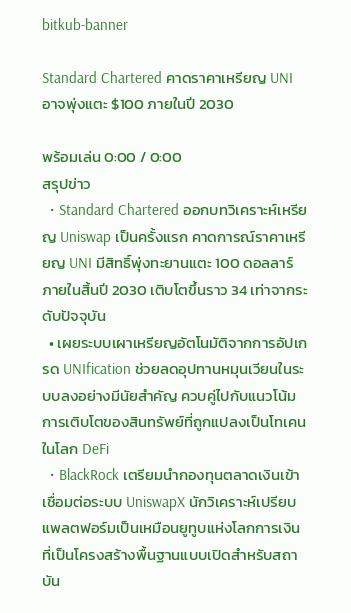bitkub-banner

Standard Chartered คาดราคาเหรียญ UNI อาจพุ่งแตะ $100 ภายในปี 2030

พร้อมเล่น 0:00 / 0:00
สรุปข่าว
  • Standard Chartered ออกบทวิเคราะห์เหรียญ Uniswap เป็นครั้งแรก คาดการณ์ราคาเหรียญ UNI มีสิทธิ์พุ่งทะยานแตะ 100 ดอลลาร์ ภายในสิ้นปี 2030 เติบโตขึ้นราว 34 เท่าจากระดับปัจจุบัน
  • เผยระบบเผาเหรียญอัตโนมัติจากการอัปเกรด UNIfication ช่วยลดอุปทานหมุนเวียนในระบบลงอย่างมีนัยสำคัญ ควบคู่ไปกับแนวโน้มการเติบโตของสินทรัพย์ที่ถูกแปลงเป็นโทเคนในโลก DeFi
  • BlackRock เตรียมนำกองทุนตลาดเงินเข้าเชื่อมต่อระบบ UniswapX นักวิเคราะห์เปรียบแพลตฟอร์มเป็นเหมือนยูทูบแห่งโลกการเงินที่เป็นโครงสร้างพื้นฐานแบบเปิดสำหรับสถาบัน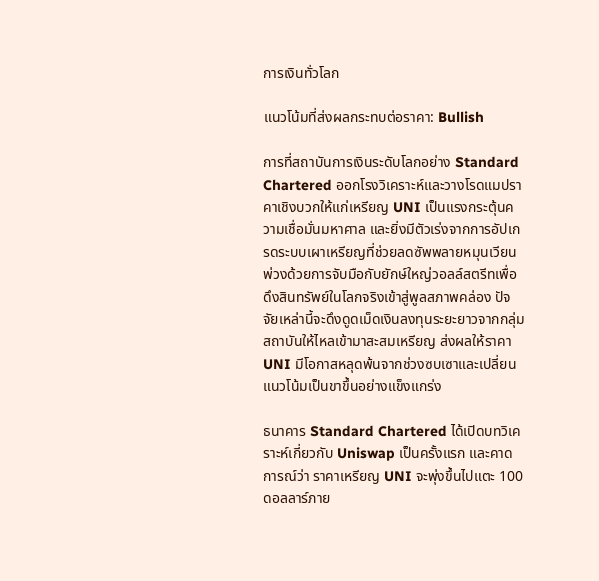การเงินทั่วโลก

แนวโน้มที่ส่งผลกระทบต่อราคา: Bullish

การที่สถาบันการเงินระดับโลกอย่าง Standard Chartered ออกโรงวิเคราะห์และวางโรดแมปราคาเชิงบวกให้แก่เหรียญ UNI เป็นแรงกระตุ้นความเชื่อมั่นมหาศาล และยิ่งมีตัวเร่งจากการอัปเกรดระบบเผาเหรียญที่ช่วยลดซัพพลายหมุนเวียน พ่วงด้วยการจับมือกับยักษ์ใหญ่วอลล์สตรีทเพื่อดึงสินทรัพย์ในโลกจริงเข้าสู่พูลสภาพคล่อง ปัจจัยเหล่านี้จะดึงดูดเม็ดเงินลงทุนระยะยาวจากกลุ่มสถาบันให้ไหลเข้ามาสะสมเหรียญ ส่งผลให้ราคา UNI มีโอกาสหลุดพ้นจากช่วงซบเซาและเปลี่ยนแนวโน้มเป็นขาขึ้นอย่างแข็งแกร่ง

ธนาคาร Standard Chartered ได้เปิดบทวิเคราะห์เกี่ยวกับ Uniswap เป็นครั้งแรก และคาดการณ์ว่า ราคาเหรียญ UNI จะพุ่งขึ้นไปแตะ 100 ดอลลาร์ภาย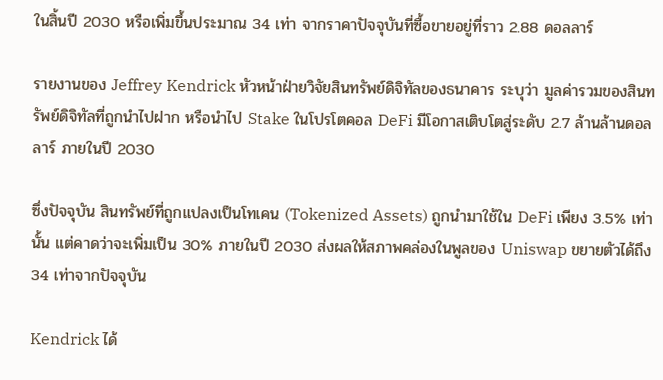ในสิ้นปี 2030 หรือเพิ่มขึ้นประมาณ 34 เท่า จากราคาปัจจุบันที่ซื้อขายอยู่ที่ราว 2.88 ดอลลาร์

รายงานของ Jeffrey Kendrick หัวหน้าฝ่ายวิจัยสินทรัพย์ดิจิทัลของธนาคาร ระบุว่า มูลค่ารวมของสินทรัพย์ดิจิทัลที่ถูกนำไปฝาก หรือนำไป Stake ในโปรโตคอล DeFi มีโอกาสเติบโตสู่ระดับ 2.7 ล้านล้านดอลลาร์ ภายในปี 2030

ซึ่งปัจจุบัน สินทรัพย์ที่ถูกแปลงเป็นโทเคน (Tokenized Assets) ถูกนำมาใช้ใน DeFi เพียง 3.5% เท่านั้น แต่คาดว่าจะเพิ่มเป็น 30% ภายในปี 2030 ส่งผลให้สภาพคล่องในพูลของ Uniswap ขยายตัวได้ถึง 34 เท่าจากปัจจุบัน

Kendrick ได้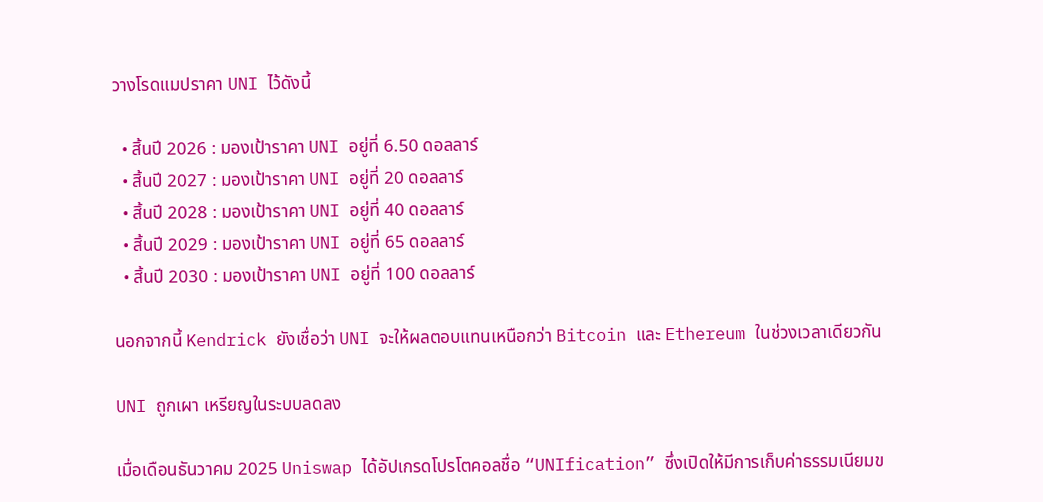วางโรดแมปราคา UNI ไว้ดังนี้

  • สิ้นปี 2026 : มองเป้าราคา UNI อยู่ที่ 6.50 ดอลลาร์
  • สิ้นปี 2027 : มองเป้าราคา UNI อยู่ที่ 20 ดอลลาร์
  • สิ้นปี 2028 : มองเป้าราคา UNI อยู่ที่ 40 ดอลลาร์
  • สิ้นปี 2029 : มองเป้าราคา UNI อยู่ที่ 65 ดอลลาร์
  • สิ้นปี 2030 : มองเป้าราคา UNI อยู่ที่ 100 ดอลลาร์

นอกจากนี้ Kendrick ยังเชื่อว่า UNI จะให้ผลตอบแทนเหนือกว่า Bitcoin และ Ethereum ในช่วงเวลาเดียวกัน

UNI ถูกเผา เหรียญในระบบลดลง

เมื่อเดือนธันวาคม 2025 Uniswap ได้อัปเกรดโปรโตคอลชื่อ “UNIfication” ซึ่งเปิดให้มีการเก็บค่าธรรมเนียมข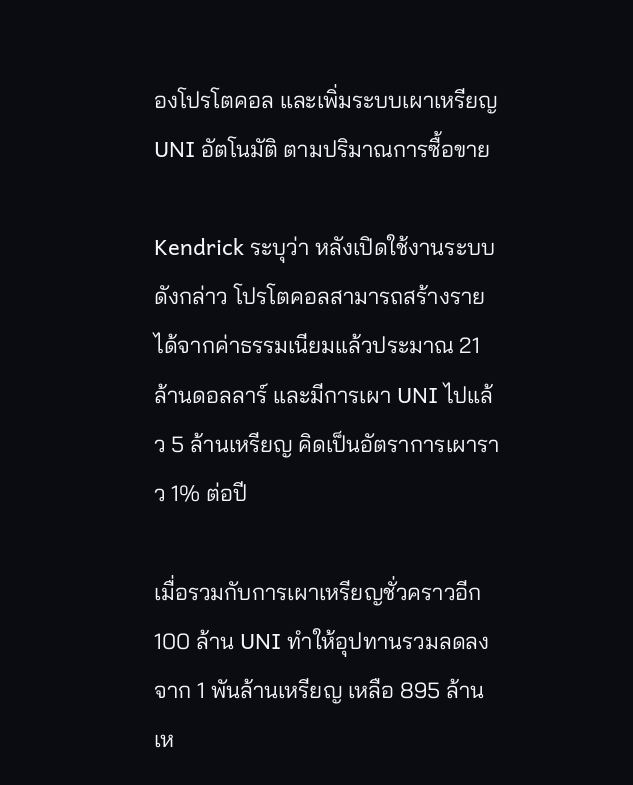องโปรโตคอล และเพิ่มระบบเผาเหรียญ UNI อัตโนมัติ ตามปริมาณการซื้อขาย

Kendrick ระบุว่า หลังเปิดใช้งานระบบดังกล่าว โปรโตคอลสามารถสร้างรายได้จากค่าธรรมเนียมแล้วประมาณ 21 ล้านดอลลาร์ และมีการเผา UNI ไปแล้ว 5 ล้านเหรียญ คิดเป็นอัตราการเผาราว 1% ต่อปี

เมื่อรวมกับการเผาเหรียญชั่วคราวอีก 100 ล้าน UNI ทำให้อุปทานรวมลดลงจาก 1 พันล้านเหรียญ เหลือ 895 ล้านเห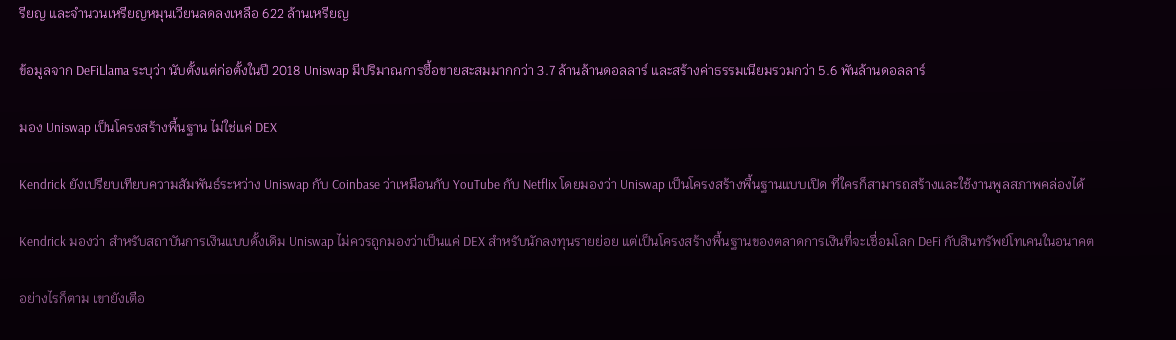รียญ และจำนวนเหรียญหมุนเวียนลดลงเหลือ 622 ล้านเหรียญ

ข้อมูลจาก DeFiLlama ระบุว่า นับตั้งแต่ก่อตั้งในปี 2018 Uniswap มีปริมาณการซื้อขายสะสมมากกว่า 3.7 ล้านล้านดอลลาร์ และสร้างค่าธรรมเนียมรวมกว่า 5.6 พันล้านดอลลาร์

มอง Uniswap เป็นโครงสร้างพื้นฐาน ไม่ใช่แค่ DEX

Kendrick ยังเปรียบเทียบความสัมพันธ์ระหว่าง Uniswap กับ Coinbase ว่าเหมือนกับ YouTube กับ Netflix โดยมองว่า Uniswap เป็นโครงสร้างพื้นฐานแบบเปิด ที่ใครก็สามารถสร้างและใช้งานพูลสภาพคล่องได้

Kendrick มองว่า สำหรับสถาบันการเงินแบบดั้งเดิม Uniswap ไม่ควรถูกมองว่าเป็นแค่ DEX สำหรับนักลงทุนรายย่อย แต่เป็นโครงสร้างพื้นฐานของตลาดการเงินที่จะเชื่อมโลก DeFi กับสินทรัพย์โทเคนในอนาคต

อย่างไรก็ตาม เขายังเตือ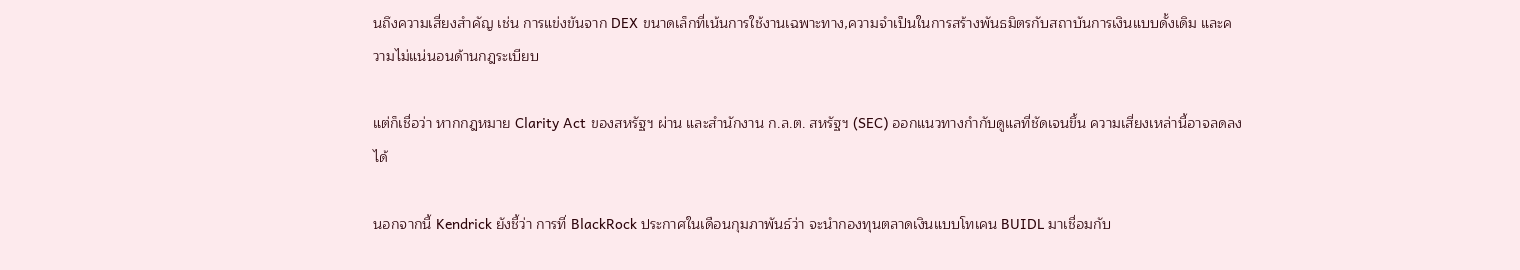นถึงความเสี่ยงสำคัญ เช่น การแข่งขันจาก DEX ขนาดเล็กที่เน้นการใช้งานเฉพาะทาง,ความจำเป็นในการสร้างพันธมิตรกับสถาบันการเงินแบบดั้งเดิม และความไม่แน่นอนด้านกฎระเบียบ

แต่ก็เชื่อว่า หากกฎหมาย Clarity Act ของสหรัฐฯ ผ่าน และสำนักงาน ก.ล.ต. สหรัฐฯ (SEC) ออกแนวทางกำกับดูแลที่ชัดเจนขึ้น ความเสี่ยงเหล่านี้อาจลดลงได้

นอกจากนี้ Kendrick ยังชี้ว่า การที่ BlackRock ประกาศในเดือนกุมภาพันธ์ว่า จะนำกองทุนตลาดเงินแบบโทเคน BUIDL มาเชื่อมกับ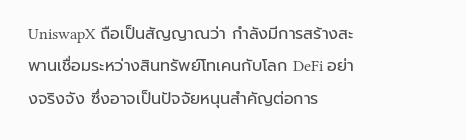UniswapX ถือเป็นสัญญาณว่า กำลังมีการสร้างสะพานเชื่อมระหว่างสินทรัพย์โทเคนกับโลก DeFi อย่างจริงจัง ซึ่งอาจเป็นปัจจัยหนุนสำคัญต่อการ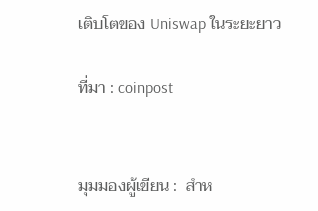เติบโตของ Uniswap ในระยะยาว

ที่มา : coinpost


มุมมองผู้เขียน :  สำห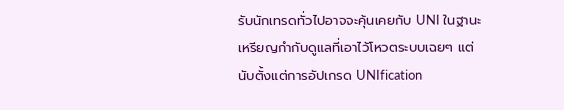รับนักเทรดทั่วไปอาจจะคุ้นเคยกับ UNI ในฐานะเหรียญกำกับดูแลที่เอาไว้โหวตระบบเฉยๆ แต่นับตั้งแต่การอัปเกรด UNIfication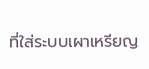ที่ใส่ระบบเผาเหรียญ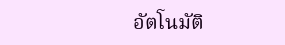อัตโนมัติ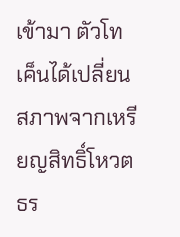เข้ามา ตัวโทเค็นได้เปลี่ยนสภาพจากเหรียญสิทธิ์โหวตธร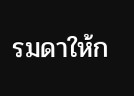รมดาให้ก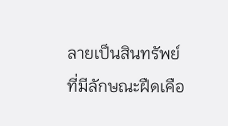ลายเป็นสินทรัพย์ที่มีลักษณะฝืดเคือ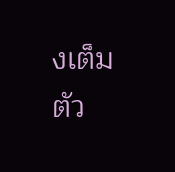งเต็มตัว